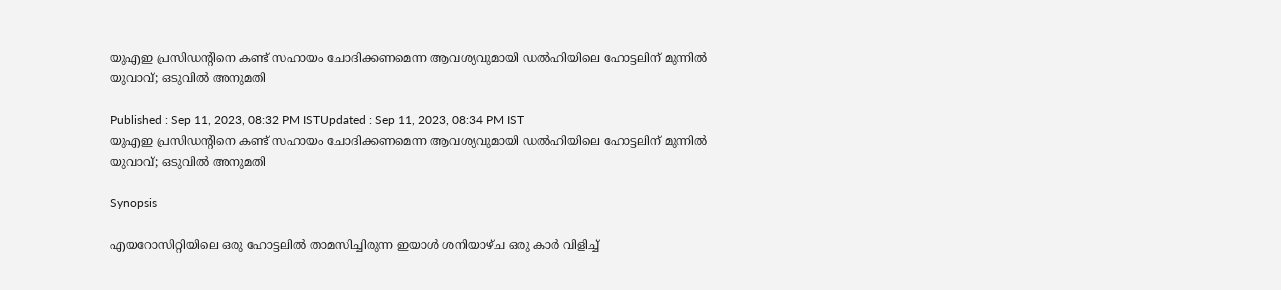യുഎഇ പ്രസിഡന്റിനെ കണ്ട് സഹായം ചോദിക്കണമെന്ന ആവശ്യവുമായി ഡല്‍ഹിയിലെ ഹോട്ടലിന് മുന്നില്‍ യുവാവ്; ഒടുവില്‍ അനുമതി

Published : Sep 11, 2023, 08:32 PM ISTUpdated : Sep 11, 2023, 08:34 PM IST
യുഎഇ പ്രസിഡന്റിനെ കണ്ട് സഹായം ചോദിക്കണമെന്ന ആവശ്യവുമായി ഡല്‍ഹിയിലെ ഹോട്ടലിന് മുന്നില്‍ യുവാവ്; ഒടുവില്‍ അനുമതി

Synopsis

എയറോസിറ്റിയിലെ ഒരു ഹോട്ടലില്‍ താമസിച്ചിരുന്ന ഇയാള്‍ ശനിയാഴ്ച ഒരു കാര്‍ വിളിച്ച്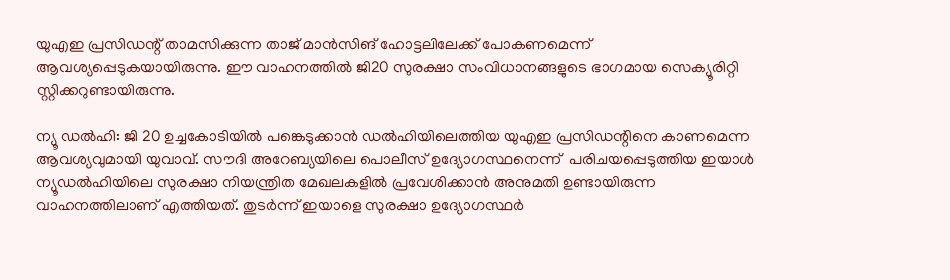യുഎഇ പ്രസിഡന്റ് താമസിക്കുന്ന താജ് മാന്‍സിങ് ഹോട്ടലിലേക്ക് പോകണമെന്ന് ആവശ്യപ്പെടുകയായിരുന്നു. ഈ വാഹനത്തില്‍ ജി20 സുരക്ഷാ സംവിധാനങ്ങളുടെ ഭാഗമായ സെക്യൂരിറ്റി സ്റ്റിക്കറുണ്ടായിരുന്നു.

ന്യൂ ഡല്‍ഹി: ജി 20 ഉച്ചകോടിയില്‍ പങ്കെടുക്കാന്‍ ഡല്‍ഹിയിലെത്തിയ യുഎഇ പ്രസിഡന്റിനെ കാണമെന്ന ആവശ്യവുമായി യുവാവ്. സൗദി അറേബ്യയിലെ പൊലീസ് ഉദ്യോഗസ്ഥനെന്ന്  പരിചയപ്പെടുത്തിയ ഇയാള്‍ ന്യൂഡല്‍ഹിയിലെ സുരക്ഷാ നിയന്ത്രിത മേഖലകളില്‍ പ്രവേശിക്കാന്‍ അനുമതി ഉണ്ടായിരുന്ന വാഹനത്തിലാണ് എത്തിയത്. തുടര്‍ന്ന് ഇയാളെ സുരക്ഷാ ഉദ്യോഗസ്ഥര്‍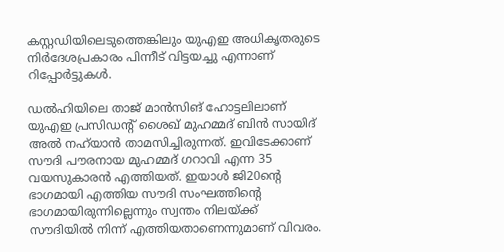കസ്റ്റഡിയിലെടുത്തെങ്കിലും യുഎഇ അധികൃതരുടെ നിര്‍ദേശപ്രകാരം പിന്നീട് വിട്ടയച്ചു എന്നാണ് റിപ്പോര്‍ട്ടുകള്‍.

ഡല്‍ഹിയിലെ താജ് മാന്‍സിങ് ഹോട്ടലിലാണ് യുഎഇ പ്രസിഡന്റ് ശൈഖ് മുഹമ്മദ് ബിന്‍ സായിദ് അല്‍ നഹ്‍യാന്‍ താമസിച്ചിരുന്നത്. ഇവിടേക്കാണ് സൗദി പൗരനായ മുഹമ്മദ് ഗറാവി എന്ന 35 വയസുകാരന്‍ എത്തിയത്. ഇയാള്‍ ജി20ന്റെ ഭാഗമായി എത്തിയ സൗദി സംഘത്തിന്റെ ഭാഗമായിരുന്നില്ലെന്നും സ്വന്തം നിലയ്ക്ക് സൗദിയില്‍ നിന്ന് എത്തിയതാണെന്നുമാണ് വിവരം.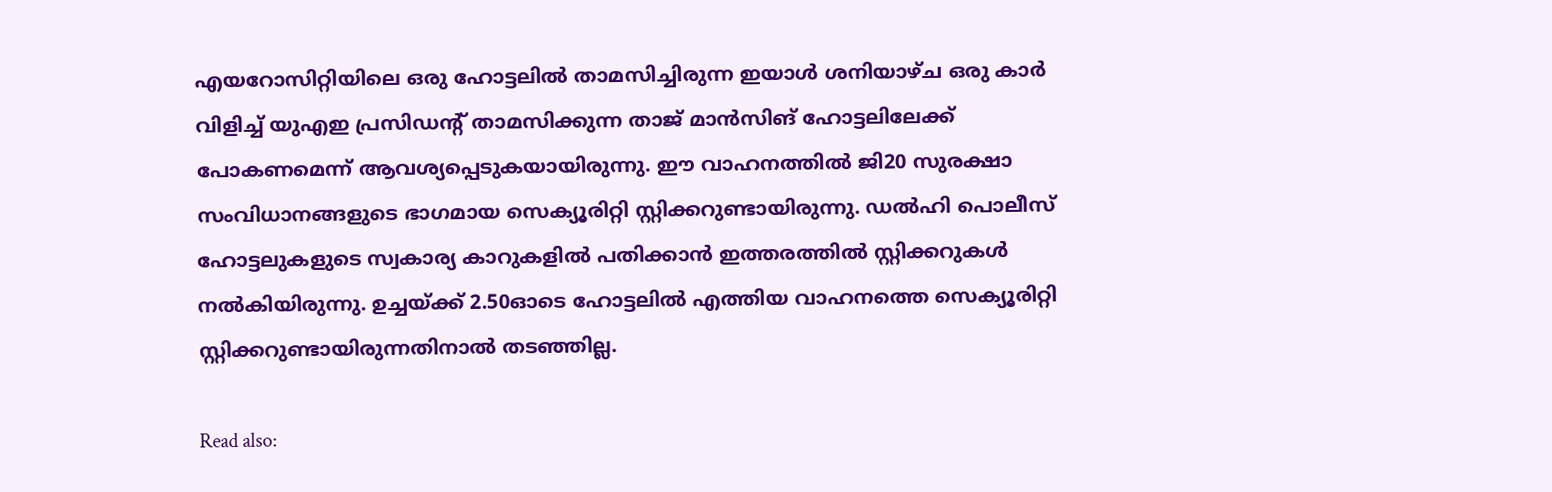എയറോസിറ്റിയിലെ ഒരു ഹോട്ടലില്‍ താമസിച്ചിരുന്ന ഇയാള്‍ ശനിയാഴ്ച ഒരു കാര്‍ വിളിച്ച് യുഎഇ പ്രസിഡന്റ് താമസിക്കുന്ന താജ് മാന്‍സിങ് ഹോട്ടലിലേക്ക് പോകണമെന്ന് ആവശ്യപ്പെടുകയായിരുന്നു. ഈ വാഹനത്തില്‍ ജി20 സുരക്ഷാ സംവിധാനങ്ങളുടെ ഭാഗമായ സെക്യൂരിറ്റി സ്റ്റിക്കറുണ്ടായിരുന്നു. ഡല്‍ഹി പൊലീസ് ഹോട്ടലുകളുടെ സ്വകാര്യ കാറുകളില്‍ പതിക്കാന്‍ ഇത്തരത്തില്‍ സ്റ്റിക്കറുകള്‍ നല്‍കിയിരുന്നു. ഉച്ചയ്ക്ക് 2.50ഓടെ ഹോട്ടലില്‍ എത്തിയ വാഹനത്തെ സെക്യൂരിറ്റി സ്റ്റിക്കറുണ്ടായിരുന്നതിനാല്‍ തടഞ്ഞില്ല.

Read also: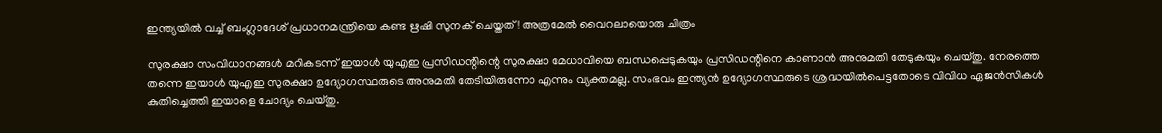ഇന്ത്യയിൽ വച്ച് ബംഗ്ലാദേശ് പ്രധാനമന്ത്രിയെ കണ്ട ഋഷി സുനക് ചെയ്തത്! അത്രമേൽ വൈറലായൊരു ചിത്രം

സുരക്ഷാ സംവിധാനങ്ങള്‍ മറികടന്ന് ഇയാള്‍ യുഎഇ പ്രസിഡന്റിന്റെ സുരക്ഷാ മേധാവിയെ ബന്ധപ്പെടുകയും പ്രസിഡന്റിനെ കാണാന്‍ അനുമതി തേടുകയും ചെയ്തു. നേരത്തെ തന്നെ ഇയാള്‍ യുഎഇ സുരക്ഷാ ഉദ്യോഗസ്ഥരുടെ അനുമതി തേടിയിരുന്നോ എന്നും വ്യക്തമല്ല. സംഭവം ഇന്ത്യന്‍ ഉദ്യോഗസ്ഥരുടെ ശ്രദ്ധയില്‍പെട്ടതോടെ വിവിധ ഏജന്‍സികള്‍ കുതിച്ചെത്തി ഇയാളെ ചോദ്യം ചെയ്തു.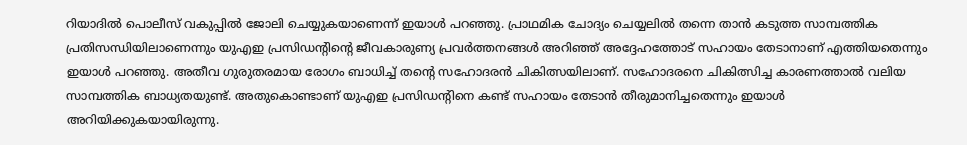റിയാദില്‍ പൊലീസ് വകുപ്പില്‍ ജോലി ചെയ്യുകയാണെന്ന് ഇയാള്‍ പറഞ്ഞു. പ്രാഥമിക ചോദ്യം ചെയ്യലില്‍ തന്നെ താന്‍ കടുത്ത സാമ്പത്തിക പ്രതിസന്ധിയിലാണെന്നും യുഎഇ പ്രസിഡന്റിന്റെ ജീവകാരുണ്യ പ്രവര്‍ത്തനങ്ങള്‍ അറിഞ്ഞ് അദ്ദേഹത്തോട് സഹായം തേടാനാണ് എത്തിയതെന്നും ഇയാള്‍ പറഞ്ഞു. അതീവ ഗുരുതരമായ രോഗം ബാധിച്ച് തന്റെ സഹോദരന്‍ ചികിത്സയിലാണ്. സഹോദരനെ ചികിത്സിച്ച കാരണത്താല്‍ വലിയ സാമ്പത്തിക ബാധ്യതയുണ്ട്. അതുകൊണ്ടാണ് യുഎഇ പ്രസിഡന്റിനെ കണ്ട് സഹായം തേടാന്‍ തീരുമാനിച്ചതെന്നും ഇയാള്‍ അറിയിക്കുകയായിരുന്നു.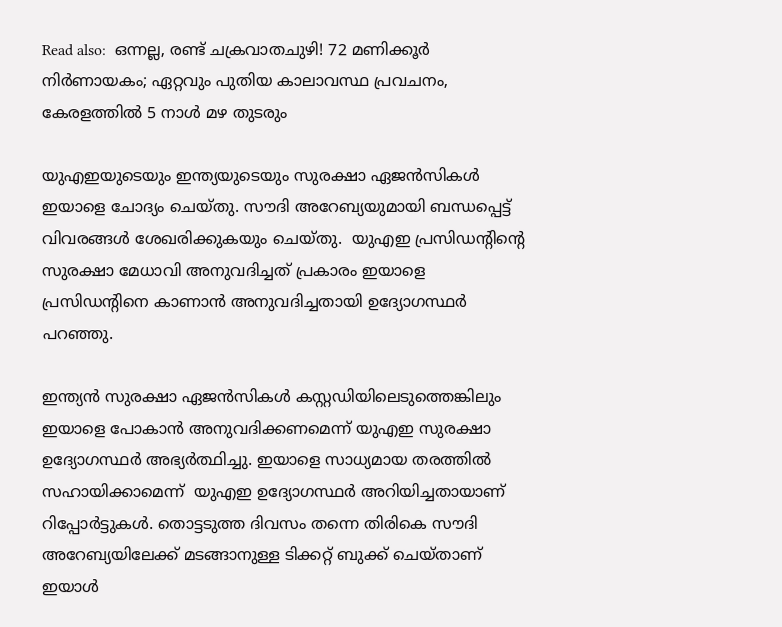Read also:  ഒന്നല്ല, രണ്ട് ചക്രവാതചുഴി! 72 മണിക്കൂർ നിർണായകം; ഏറ്റവും പുതിയ കാലാവസ്ഥ പ്രവചനം, കേരളത്തിൽ 5 നാൾ മഴ തുടരും

യുഎഇയുടെയും ഇന്ത്യയുടെയും സുരക്ഷാ ഏജന്‍സികള്‍ ഇയാളെ ചോദ്യം ചെയ്തു. സൗദി അറേബ്യയുമായി ബന്ധപ്പെട്ട് വിവരങ്ങള്‍ ശേഖരിക്കുകയും ചെയ്തു.  യുഎഇ പ്രസിഡന്റിന്റെ സുരക്ഷാ മേധാവി അനുവദിച്ചത് പ്രകാരം ഇയാളെ പ്രസിഡന്റിനെ കാണാന്‍ അനുവദിച്ചതായി ഉദ്യോഗസ്ഥര്‍ പറഞ്ഞു.

ഇന്ത്യന്‍ സുരക്ഷാ ഏജന്‍സികള്‍ കസ്റ്റഡിയിലെടുത്തെങ്കിലും ഇയാളെ പോകാന്‍ അനുവദിക്കണമെന്ന് യുഎഇ സുരക്ഷാ ഉദ്യോഗസ്ഥര്‍ അഭ്യര്‍ത്ഥിച്ചു. ഇയാളെ സാധ്യമായ തരത്തില്‍ സഹായിക്കാമെന്ന്  യുഎഇ ഉദ്യോഗസ്ഥര്‍ അറിയിച്ചതായാണ് റിപ്പോര്‍ട്ടുകള്‍. തൊട്ടടുത്ത ദിവസം തന്നെ തിരികെ സൗദി അറേബ്യയിലേക്ക് മടങ്ങാനുള്ള ടിക്കറ്റ് ബുക്ക് ചെയ്താണ് ഇയാള്‍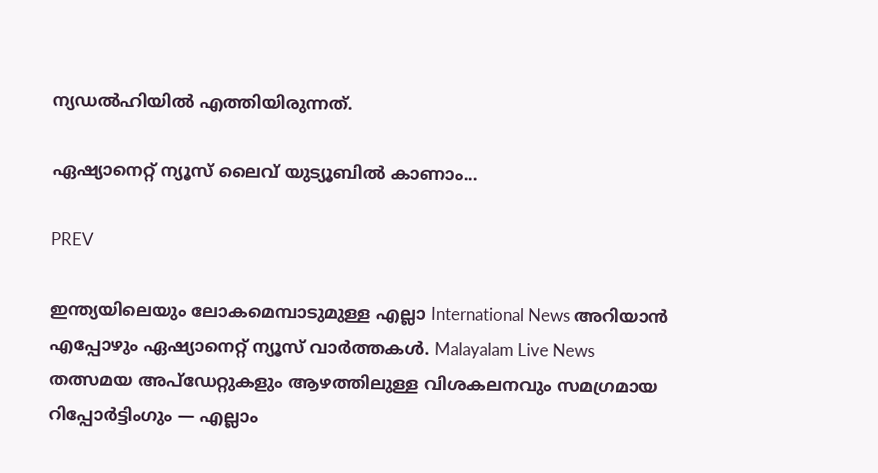ന്യഡല്‍ഹിയില്‍ എത്തിയിരുന്നത്.

ഏഷ്യാനെറ്റ് ന്യൂസ് ലൈവ് യുട്യൂബില്‍ കാണാം...

PREV

ഇന്ത്യയിലെയും ലോകമെമ്പാടുമുള്ള എല്ലാ International News അറിയാൻ എപ്പോഴും ഏഷ്യാനെറ്റ് ന്യൂസ് വാർത്തകൾ. Malayalam Live News  തത്സമയ അപ്‌ഡേറ്റുകളും ആഴത്തിലുള്ള വിശകലനവും സമഗ്രമായ റിപ്പോർട്ടിംഗും — എല്ലാം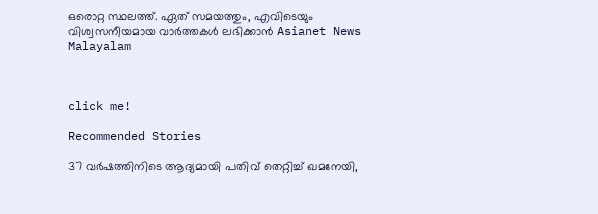ഒരൊറ്റ സ്ഥലത്ത്. ഏത് സമയത്തും, എവിടെയും വിശ്വസനീയമായ വാർത്തകൾ ലഭിക്കാൻ Asianet News Malayalam



click me!

Recommended Stories

37 വർഷത്തിനിടെ ആദ്യമായി പതിവ് തെറ്റിച്ച് ഖമനേയി,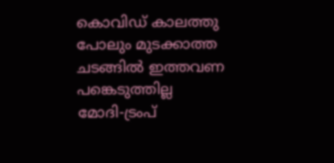കൊവിഡ് കാലത്തു പോലും മുടക്കാത്ത ചടങ്ങിൽ ഇത്തവണ പങ്കെടുത്തില്ല
മോദി-ട്രംപ്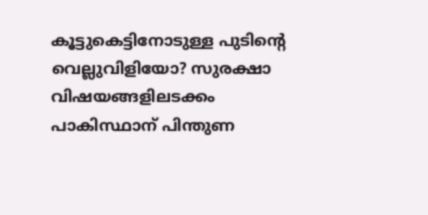കൂട്ടുകെട്ടിനോടുള്ള പുടിന്റെ വെല്ലുവിളിയോ? സുരക്ഷാ വിഷയങ്ങളിലടക്കം പാകിസ്ഥാന് പിന്തുണ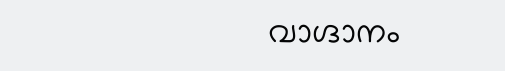വാഗ്ദാനം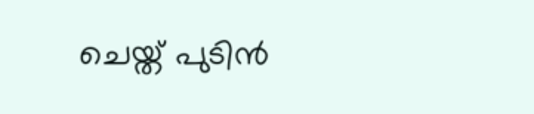ചെയ്ത് പുടിൻ